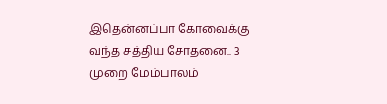இதென்னப்பா கோவைக்கு வந்த சத்திய சோதனை.. 3 முறை மேம்பாலம்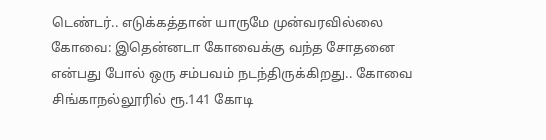டெண்டர்.. எடுக்கத்தான் யாருமே முன்வரவில்லை
கோவை: இதென்னடா கோவைக்கு வந்த சோதனை என்பது போல் ஒரு சம்பவம் நடந்திருக்கிறது.. கோவை சிங்காநல்லூரில் ரூ.141 கோடி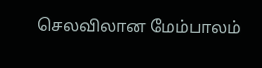செலவிலான மேம்பாலம்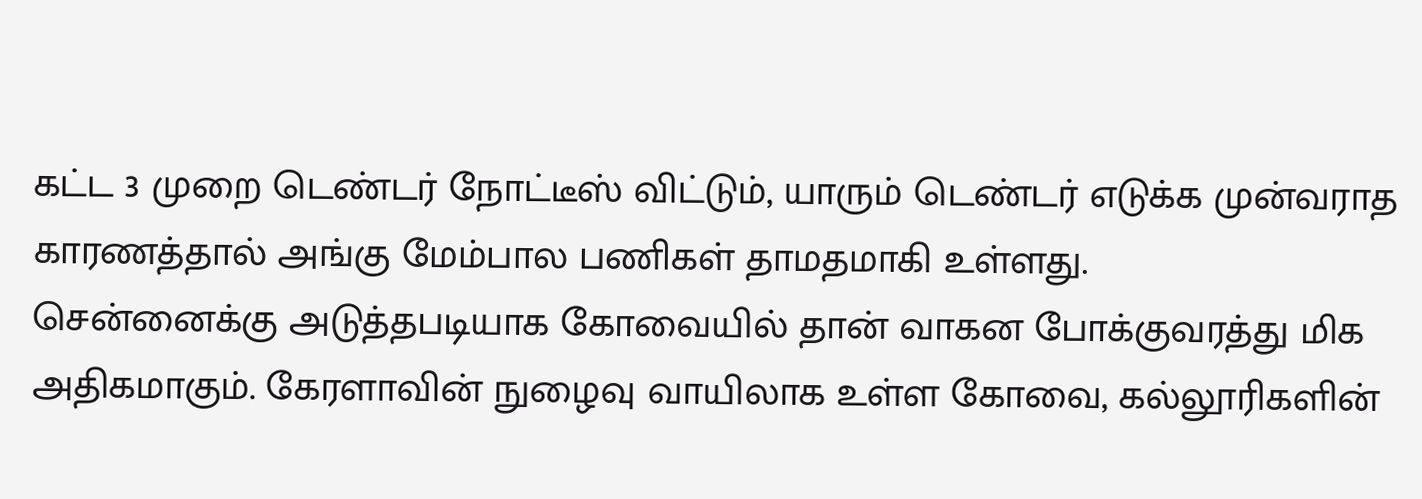கட்ட 3 முறை டெண்டர் நோட்டீஸ் விட்டும், யாரும் டெண்டர் எடுக்க முன்வராத காரணத்தால் அங்கு மேம்பால பணிகள் தாமதமாகி உள்ளது.
சென்னைக்கு அடுத்தபடியாக கோவையில் தான் வாகன போக்குவரத்து மிக அதிகமாகும். கேரளாவின் நுழைவு வாயிலாக உள்ள கோவை, கல்லூரிகளின்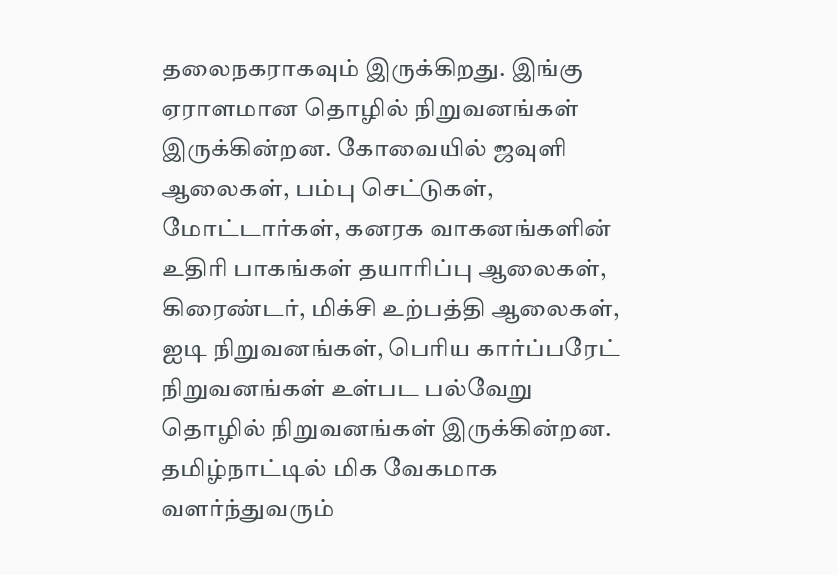தலைநகராகவும் இருக்கிறது. இங்கு ஏராளமான தொழில் நிறுவனங்கள் இருக்கின்றன. கோவையில் ஜவுளி ஆலைகள், பம்பு செட்டுகள், மோட்டார்கள், கனரக வாகனங்களின் உதிரி பாகங்கள் தயாரிப்பு ஆலைகள், கிரைண்டர், மிக்சி உற்பத்தி ஆலைகள், ஐடி நிறுவனங்கள், பெரிய கார்ப்பரேட் நிறுவனங்கள் உள்பட பல்வேறு தொழில் நிறுவனங்கள் இருக்கின்றன. தமிழ்நாட்டில் மிக வேகமாக வளர்ந்துவரும்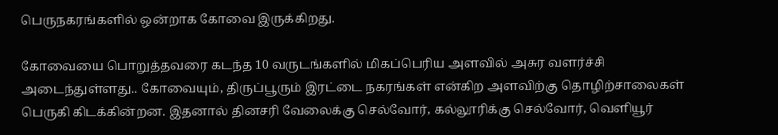பெருநகரங்களில் ஒன்றாக கோவை இருக்கிறது.

கோவையை பொறுத்தவரை கடந்த 10 வருடங்களில் மிகப்பெரிய அளவில் அசுர வளர்ச்சி அடைந்துள்ளது.. கோவையும், திருப்பூரும் இரட்டை நகரங்கள் என்கிற அளவிற்கு தொழிற்சாலைகள் பெருகி கிடக்கின்றன. இதனால் தினசரி வேலைக்கு செல்வோர், கல்லூரிக்கு செல்வோர், வெளியூர்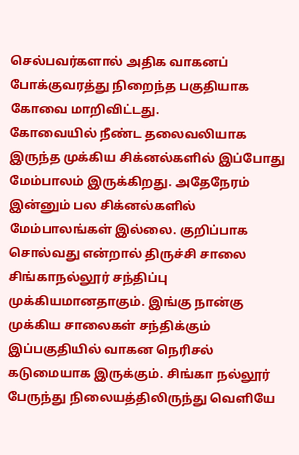செல்பவர்களால் அதிக வாகனப் போக்குவரத்து நிறைந்த பகுதியாக கோவை மாறிவிட்டது.
கோவையில் நீண்ட தலைவலியாக இருந்த முக்கிய சிக்னல்களில் இப்போது மேம்பாலம் இருக்கிறது. அதேநேரம் இன்னும் பல சிக்னல்களில் மேம்பாலங்கள் இல்லை. குறிப்பாக சொல்வது என்றால் திருச்சி சாலை சிங்காநல்லூர் சந்திப்பு முக்கியமானதாகும். இங்கு நான்கு முக்கிய சாலைகள் சந்திக்கும் இப்பகுதியில் வாகன நெரிசல் கடுமையாக இருக்கும். சிங்கா நல்லூர் பேருந்து நிலையத்திலிருந்து வெளியே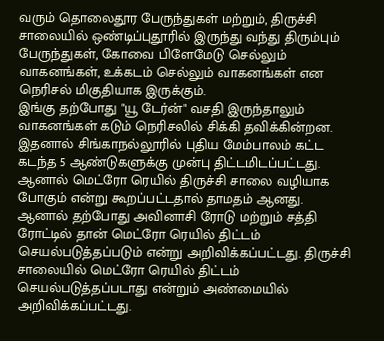வரும் தொலைதூர பேருந்துகள் மற்றும், திருச்சி சாலையில் ஒண்டிப்புதூரில் இருந்து வந்து திரும்பும் பேருந்துகள், கோவை பிளேமேடு செல்லும் வாகனங்கள், உக்கடம் செல்லும் வாகனங்கள் என நெரிசல் மிகுதியாக இருக்கும்.
இங்கு தற்போது "யூ டேர்ன்" வசதி இருந்தாலும் வாகனங்கள் கடும் நெரிசலில் சிக்கி தவிக்கின்றன. இதனால் சிங்காநல்லூரில் புதிய மேம்பாலம் கட்ட கடந்த 5 ஆண்டுகளுக்கு முன்பு திட்டமிடப்பட்டது. ஆனால் மெட்ரோ ரெயில் திருச்சி சாலை வழியாக போகும் என்று கூறப்பட்டதால் தாமதம் ஆனது. ஆனால் தற்போது அவினாசி ரோடு மற்றும் சத்தி ரோட்டில் தான் மெட்ரோ ரெயில் திட்டம் செயல்படுத்தப்படும் என்று அறிவிக்கப்பட்டது. திருச்சி சாலையில் மெட்ரோ ரெயில் திட்டம் செயல்படுத்தப்படாது என்றும் அண்மையில் அறிவிக்கப்பட்டது.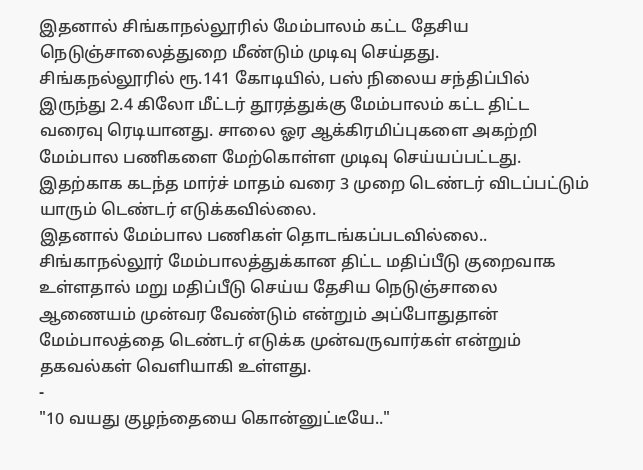இதனால் சிங்காநல்லூரில் மேம்பாலம் கட்ட தேசிய நெடுஞ்சாலைத்துறை மீண்டும் முடிவு செய்தது.
சிங்கநல்லூரில் ரூ.141 கோடியில், பஸ் நிலைய சந்திப்பில் இருந்து 2.4 கிலோ மீட்டர் தூரத்துக்கு மேம்பாலம் கட்ட திட்ட வரைவு ரெடியானது. சாலை ஓர ஆக்கிரமிப்புகளை அகற்றி மேம்பால பணிகளை மேற்கொள்ள முடிவு செய்யப்பட்டது. இதற்காக கடந்த மார்ச் மாதம் வரை 3 முறை டெண்டர் விடப்பட்டும் யாரும் டெண்டர் எடுக்கவில்லை.
இதனால் மேம்பால பணிகள் தொடங்கப்படவில்லை.. சிங்காநல்லூர் மேம்பாலத்துக்கான திட்ட மதிப்பீடு குறைவாக உள்ளதால் மறு மதிப்பீடு செய்ய தேசிய நெடுஞ்சாலை ஆணையம் முன்வர வேண்டும் என்றும் அப்போதுதான் மேம்பாலத்தை டெண்டர் எடுக்க முன்வருவார்கள் என்றும் தகவல்கள் வெளியாகி உள்ளது.
-
"10 வயது குழந்தையை கொன்னுட்டீயே.."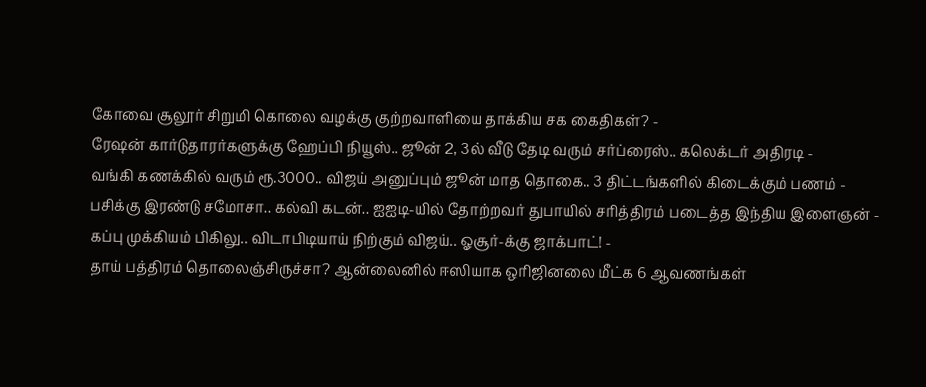கோவை சூலூர் சிறுமி கொலை வழக்கு குற்றவாளியை தாக்கிய சக கைதிகள்? -
ரேஷன் கார்டுதாரர்களுக்கு ஹேப்பி நியூஸ்.. ஜூன் 2, 3ல் வீடு தேடி வரும் சர்ப்ரைஸ்.. கலெக்டர் அதிரடி -
வங்கி கணக்கில் வரும் ரூ.3000.. விஜய் அனுப்பும் ஜூன் மாத தொகை.. 3 திட்டங்களில் கிடைக்கும் பணம் -
பசிக்கு இரண்டு சமோசா.. கல்வி கடன்.. ஐஐடி-யில் தோற்றவர் துபாயில் சரித்திரம் படைத்த இந்திய இளைஞன் -
கப்பு முக்கியம் பிகிலு.. விடாபிடியாய் நிற்கும் விஜய்.. ஓசூர்-க்கு ஜாக்பாட்! -
தாய் பத்திரம் தொலைஞ்சிருச்சா? ஆன்லைனில் ஈஸியாக ஒரிஜினலை மீட்க 6 ஆவணங்கள்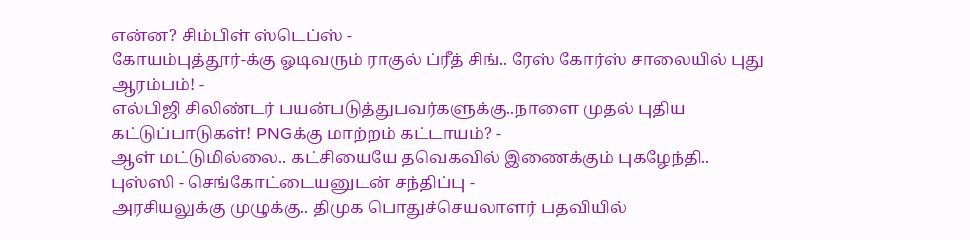என்ன? சிம்பிள் ஸ்டெப்ஸ் -
கோயம்புத்தூர்-க்கு ஓடிவரும் ராகுல் ப்ரீத் சிங்.. ரேஸ் கோர்ஸ் சாலையில் புது ஆரம்பம்! -
எல்பிஜி சிலிண்டர் பயன்படுத்துபவர்களுக்கு..நாளை முதல் புதிய கட்டுப்பாடுகள்! PNGக்கு மாற்றம் கட்டாயம்? -
ஆள் மட்டுமில்லை.. கட்சியையே தவெகவில் இணைக்கும் புகழேந்தி.. புஸ்ஸி - செங்கோட்டையனுடன் சந்திப்பு -
அரசியலுக்கு முழுக்கு.. திமுக பொதுச்செயலாளர் பதவியில்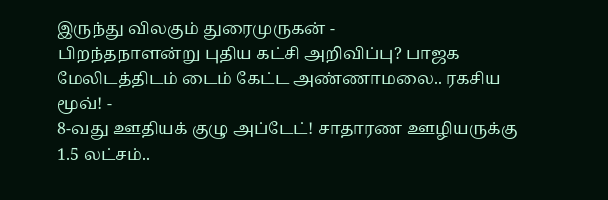இருந்து விலகும் துரைமுருகன் -
பிறந்தநாளன்று புதிய கட்சி அறிவிப்பு? பாஜக மேலிடத்திடம் டைம் கேட்ட அண்ணாமலை.. ரகசிய மூவ்! -
8-வது ஊதியக் குழு அப்டேட்! சாதாரண ஊழியருக்கு 1.5 லட்சம்..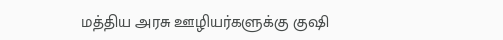மத்திய அரசு ஊழியர்களுக்கு குஷி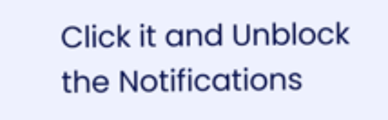Click it and Unblock the Notifications